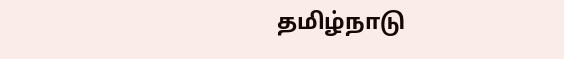தமிழ்நாடு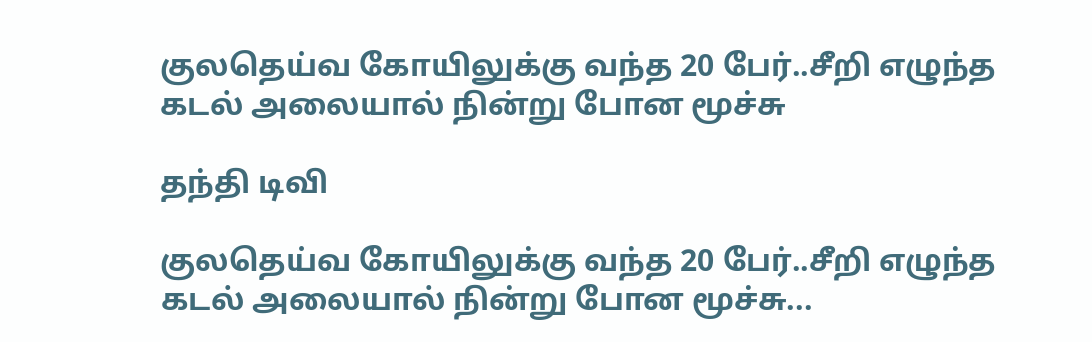குலதெய்வ கோயிலுக்கு வந்த 20 பேர்..சீறி எழுந்த கடல் அலையால் நின்று போன மூச்சு

தந்தி டிவி

குலதெய்வ கோயிலுக்கு வந்த 20 பேர்..சீறி எழுந்த கடல் அலையால் நின்று போன மூச்சு...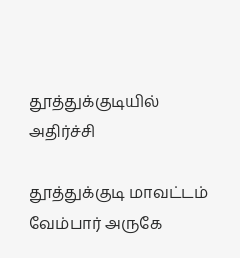தூத்துக்குடியில் அதிர்ச்சி

தூத்துக்குடி மாவட்டம் வேம்பார் அருகே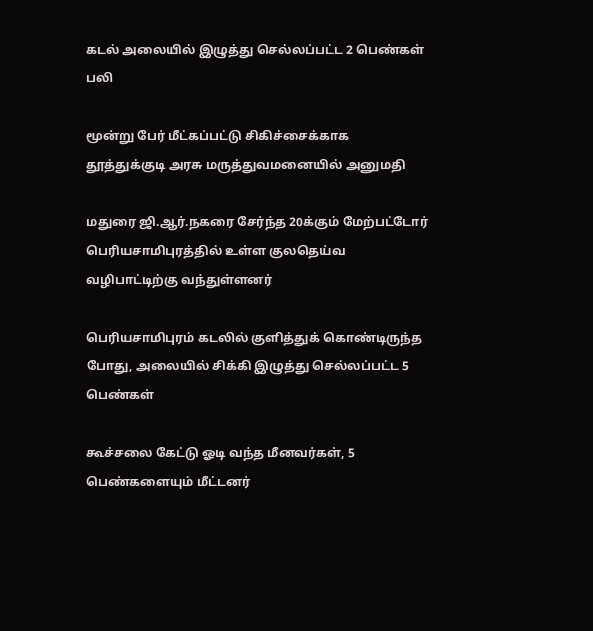கடல் அலையில் இழுத்து செல்லப்பட்ட 2 பெண்கள் பலி

மூன்று பேர் மீட்கப்பட்டு சிகிச்சைக்காக தூத்துக்குடி அரசு மருத்துவமனையில் அனுமதி

மதுரை ஜி.ஆர்.நகரை சேர்ந்த 20க்கும் மேற்பட்டோர் பெரியசாமிபுரத்தில் உள்ள குலதெய்வ வழிபாட்டிற்கு வந்துள்ளனர்

பெரியசாமிபுரம் கடலில் குளித்துக் கொண்டிருந்த போது, அலையில் சிக்கி இழுத்து செல்லப்பட்ட 5 பெண்கள்

கூச்சலை கேட்டு ஓடி வந்த மீனவர்கள், 5 பெண்களையும் மீட்டனர்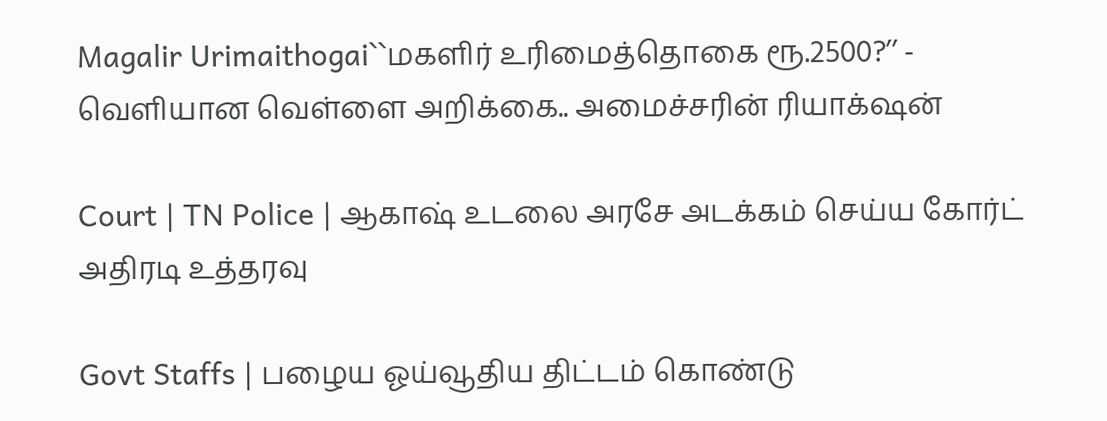Magalir Urimaithogai``மகளிர் உரிமைத்தொகை ரூ.2500?’’ - வெளியான வெள்ளை அறிக்கை.. அமைச்சரின் ரியாக்‌ஷன்

Court | TN Police | ஆகாஷ் உடலை அரசே அடக்கம் செய்ய கோர்ட் அதிரடி உத்தரவு

Govt Staffs | பழைய ஓய்வூதிய திட்டம் கொண்டு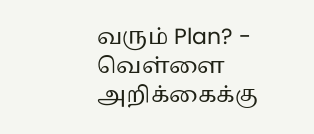வரும் Plan? - வெள்ளை அறிக்கைக்கு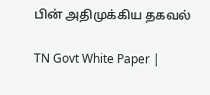பின் அதிமுக்கிய தகவல்

TN Govt White Paper |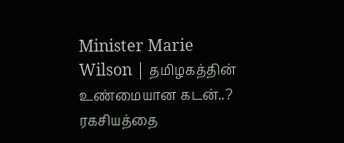Minister Marie Wilson | தமிழகத்தின் உண்மையான கடன்..? ரகசியத்தை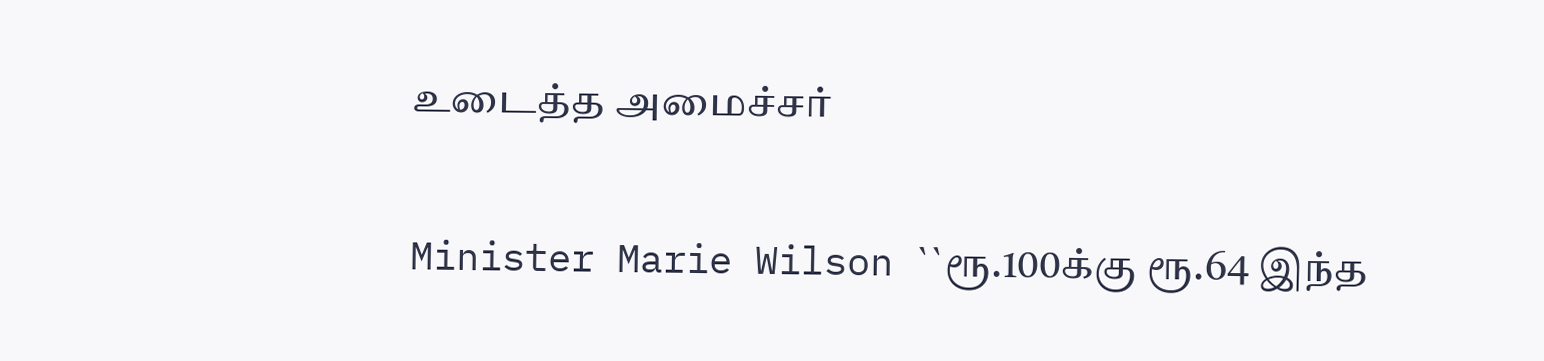உடைத்த அமைச்சர்

Minister Marie Wilson ``ரூ.100க்கு ரூ.64 இந்த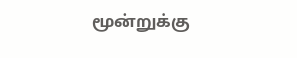மூன்றுக்கு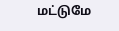மட்டுமே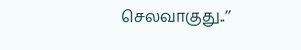செலவாகுது..’’